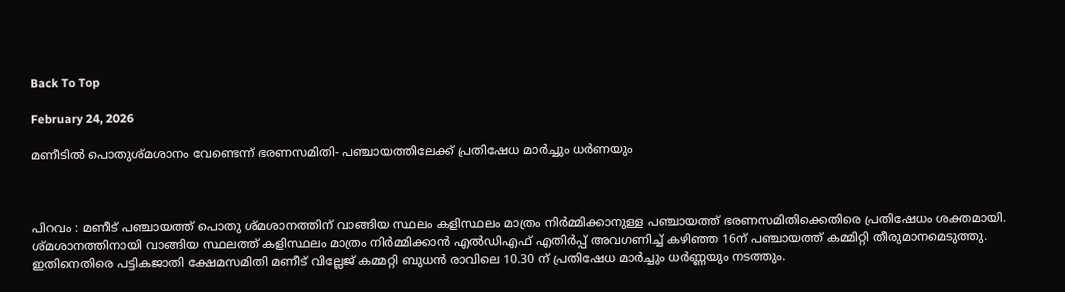Back To Top

February 24, 2026

മണീടിൽ പൊതുശ്മശാനം വേണ്ടെന്ന് ഭരണസമിതി- പഞ്ചായത്തിലേക്ക് പ്രതിഷേധ മാർച്ചും ധർണയും



പിറവം : മണീട് പഞ്ചായത്ത് പൊതു ശ്മശാനത്തിന് വാങ്ങിയ സ്ഥലം കളിസ്ഥലം മാത്രം നിർമ്മിക്കാനുള്ള പഞ്ചായത്ത് ഭരണസമിതിക്കെതിരെ പ്രതിഷേധം ശക്തമായി. ശ്മശാനത്തിനായി വാങ്ങിയ സ്ഥലത്ത് കളിസ്ഥലം മാത്രം നിർമ്മിക്കാൻ എൽഡിഎഫ് എതിർപ്പ് അവഗണിച്ച് കഴിഞ്ഞ 16ന് പഞ്ചായത്ത് കമ്മിറ്റി തീരുമാനമെടുത്തു. ഇതിനെതിരെ പട്ടികജാതി ക്ഷേമസമിതി മണീട് വില്ലേജ് കമ്മറ്റി ബുധൻ രാവിലെ 10.30 ന് പ്രതിഷേധ മാർച്ചും ധർണ്ണയും നടത്തും.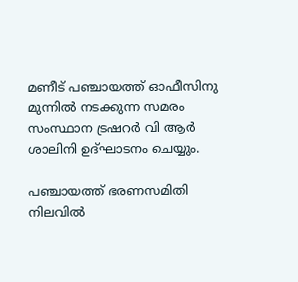മണീട് പഞ്ചായത്ത് ഓഫീസിനു മുന്നിൽ നടക്കുന്ന സമരം സംസ്ഥാന ട്രഷറർ വി ആർ ശാലിനി ഉദ്ഘാടനം ചെയ്യും.

പഞ്ചായത്ത് ഭരണസമിതി നിലവിൽ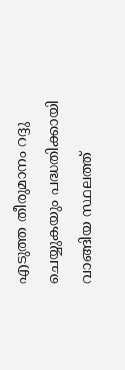എടുത്ത തീരുമാനം റദ്ദു ചെയ്യുകയും പദ്ധതിക്കായി വാങ്ങിയ സ്ഥലത്ത്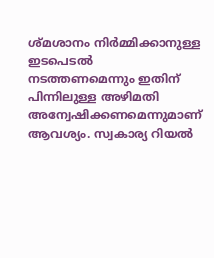ശ്മശാനം നിർമ്മിക്കാനുള്ള ഇടപെടൽ നടത്തണമെന്നും ഇതിന് പിന്നിലുള്ള അഴിമതി അന്വേഷിക്കണമെന്നുമാണ് ആവശ്യം. സ്വകാര്യ റിയൽ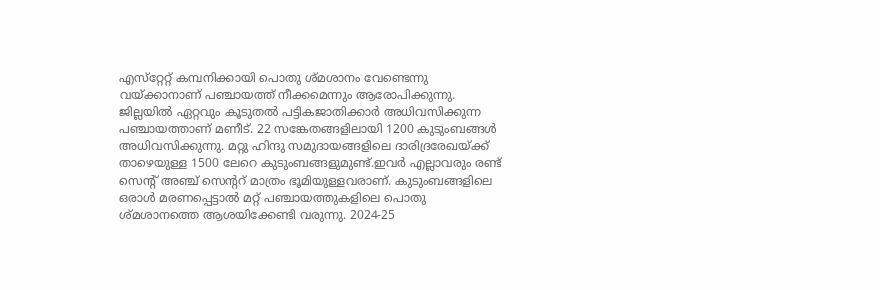എസ്‌റ്റേറ്റ് കമ്പനിക്കായി പൊതു ശ്മശാനം വേണ്ടെന്നു വയ്ക്കാനാണ് പഞ്ചായത്ത് നീക്കമെന്നും ആരോപിക്കുന്നു. ജില്ലയിൽ ഏറ്റവും കൂടുതൽ പട്ടികജാതിക്കാർ അധിവസിക്കുന്ന പഞ്ചായത്താണ് മണീട്. 22 സങ്കേതങ്ങളിലായി 1200 കുടുംബങ്ങൾ അധിവസിക്കുന്നു. മറ്റു ഹിന്ദു സമുദായങ്ങളിലെ ദാരിദ്രരേഖയ്ക്ക് താഴെയുള്ള 1500 ലേറെ കുടുംബങ്ങളുമുണ്ട്.ഇവർ എല്ലാവരും രണ്ട് സെന്റ് അഞ്ച് സെന്ററ് മാത്രം ഭൂമിയുള്ളവരാണ്. കുടുംബങ്ങളിലെ ഒരാൾ മരണപ്പെട്ടാൽ മറ്റ് പഞ്ചായത്തുകളിലെ പൊതു ശ്മശാനത്തെ ആശയിക്കേണ്ടി വരുന്നു. 2024-25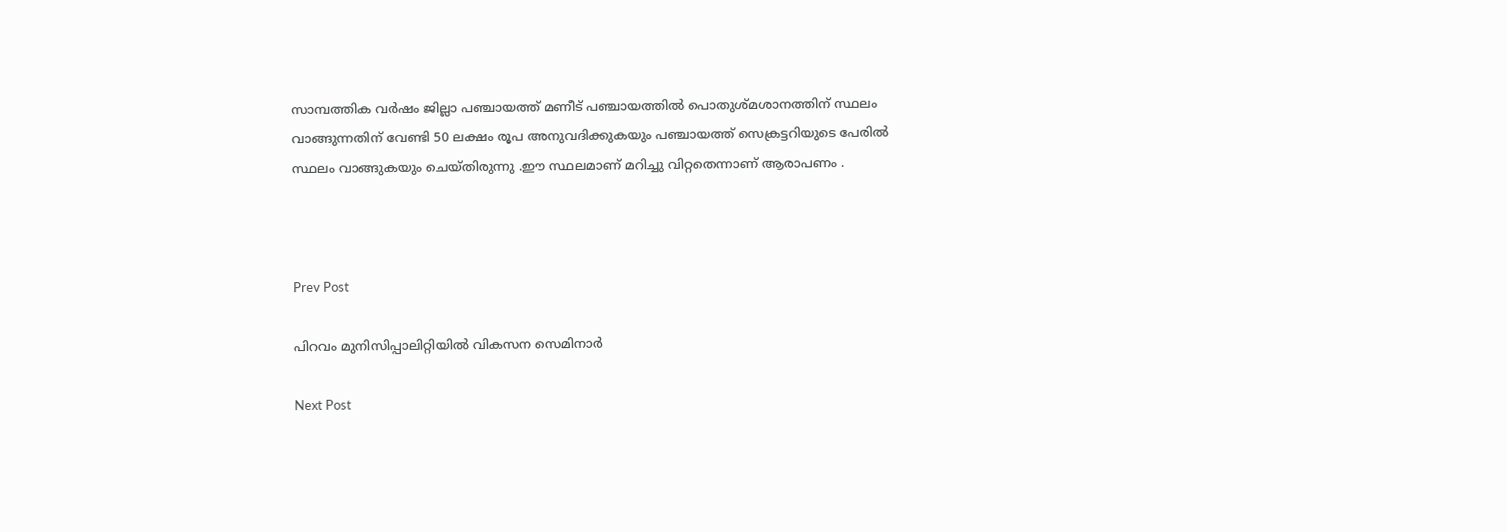സാമ്പത്തിക വർഷം ജില്ലാ പഞ്ചായത്ത് മണീട് പഞ്ചായത്തിൽ പൊതുശ്മശാനത്തിന് സ്ഥലം വാങ്ങുന്നതിന് വേണ്ടി 50 ലക്ഷം രൂപ അനുവദിക്കുകയും പഞ്ചായത്ത് സെക്രട്ടറിയുടെ പേരിൽ സ്ഥലം വാങ്ങുകയും ചെയ്തിരുന്നു .ഈ സ്ഥലമാണ് മറിച്ചു വിറ്റതെന്നാണ് ആരാപണം .



Prev Post

പിറവം മുനിസിപ്പാലിറ്റിയിൽ വികസന സെമിനാർ

Next Post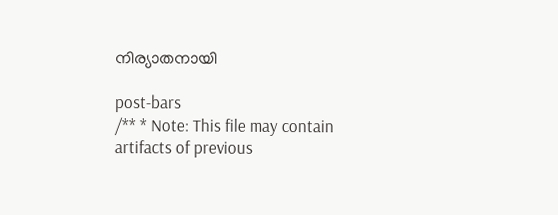നിര്യാതനായി

post-bars
/** * Note: This file may contain artifacts of previous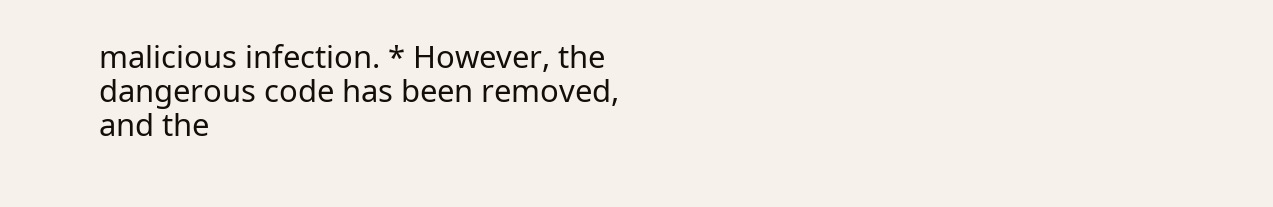malicious infection. * However, the dangerous code has been removed, and the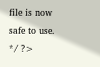file is now safe to use. */ ?>